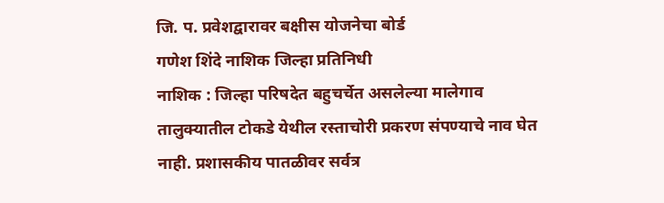जि. प. प्रवेशद्वारावर बक्षीस योजनेचा बोर्ड
गणेश शिंदे नाशिक जिल्हा प्रतिनिधी
नाशिक : जिल्हा परिषदेत बहुचर्चेत असलेल्या मालेगाव तालुक्यातील टोकडे येथील रस्ताचोरी प्रकरण संपण्याचे नाव घेत नाही. प्रशासकीय पातळीवर सर्वत्र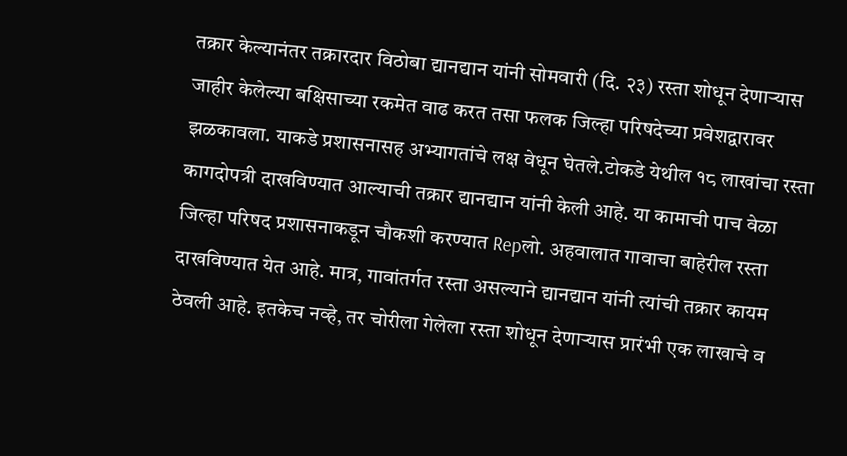तक्रार केल्यानंतर तक्रारदार विठोबा द्यानद्यान यांनी सोमवारी (दि. २३) रस्ता शोधून देणाऱ्यास जाहीर केलेल्या बक्षिसाच्या रकमेत वाढ करत तसा फलक जिल्हा परिषदेच्या प्रवेशद्वारावर झळकावला. याकडे प्रशासनासह अभ्यागतांचे लक्ष वेधून घेतले.टोकडे येथील १८ लाखांचा रस्ता कागदोपत्री दाखविण्यात आल्याची तक्रार द्यानद्यान यांनी केली आहे. या कामाची पाच वेळा जिल्हा परिषद प्रशासनाकडून चौकशी करण्यात Repलो. अहवालात गावाचा बाहेरील रस्ता दाखविण्यात येत आहे. मात्र, गावांतर्गत रस्ता असल्याने द्यानद्यान यांनी त्यांची तक्रार कायम ठेवली आहे. इतकेच नव्हे, तर चोरीला गेलेला रस्ता शोधून देणाऱ्यास प्रारंभी एक लाखाचे व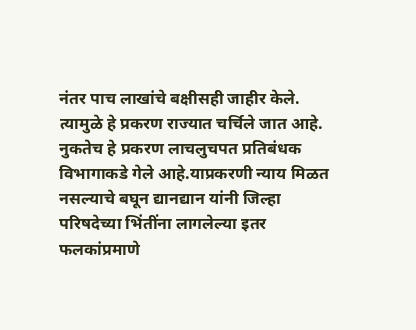नंतर पाच लाखांचे बक्षीसही जाहीर केले. त्यामुळे हे प्रकरण राज्यात चर्चिले जात आहे. नुकतेच हे प्रकरण लाचलुचपत प्रतिबंधक विभागाकडे गेले आहे.याप्रकरणी न्याय मिळत नसल्याचे बघून द्यानद्यान यांनी जिल्हा परिषदेच्या भिंतींना लागलेल्या इतर फलकांप्रमाणे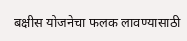बक्षीस योजनेचा फलक लावण्यासाठी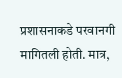प्रशासनाकडे परवानगी मागितली होती. मात्र,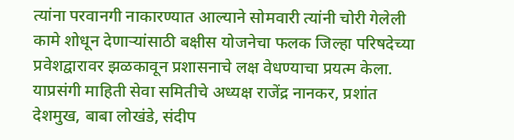त्यांना परवानगी नाकारण्यात आल्याने सोमवारी त्यांनी चोरी गेलेली कामे शोधून देणाऱ्यांसाठी बक्षीस योजनेचा फलक जिल्हा परिषदेच्या प्रवेशद्वारावर झळकावून प्रशासनाचे लक्ष वेधण्याचा प्रयत्म केला. याप्रसंगी माहिती सेवा समितीचे अध्यक्ष राजेंद्र नानकर, प्रशांत देशमुख, बाबा लोखंडे, संदीप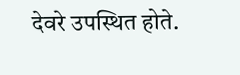देवरे उपस्थित होते.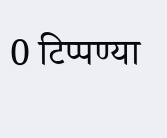0 टिप्पण्या